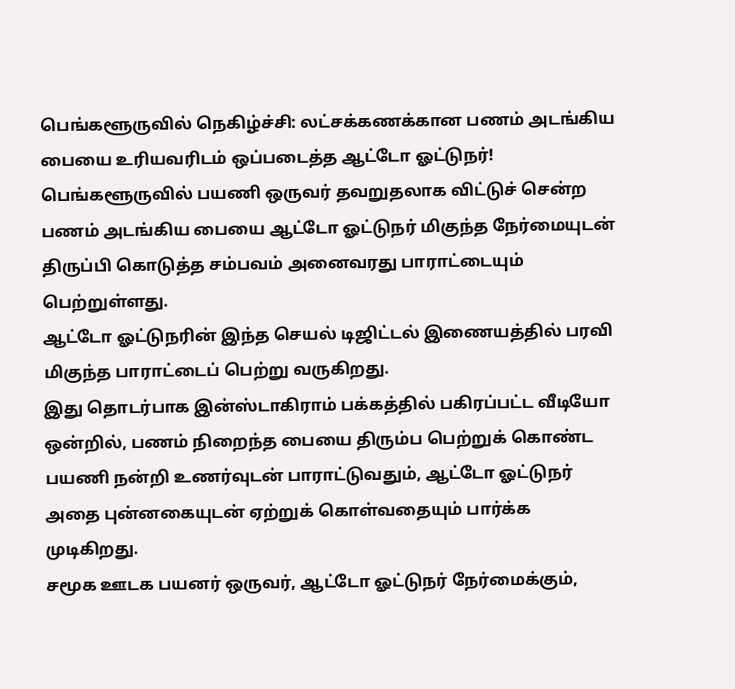பெங்களூருவில் நெகிழ்ச்சி: லட்சக்கணக்கான பணம் அடங்கிய பையை உரியவரிடம் ஒப்படைத்த ஆட்டோ ஓட்டுநர்!
பெங்களூருவில் பயணி ஒருவர் தவறுதலாக விட்டுச் சென்ற பணம் அடங்கிய பையை ஆட்டோ ஓட்டுநர் மிகுந்த நேர்மையுடன் திருப்பி கொடுத்த சம்பவம் அனைவரது பாராட்டையும் பெற்றுள்ளது.
ஆட்டோ ஓட்டுநரின் இந்த செயல் டிஜிட்டல் இணையத்தில் பரவி மிகுந்த பாராட்டைப் பெற்று வருகிறது.
இது தொடர்பாக இன்ஸ்டாகிராம் பக்கத்தில் பகிரப்பட்ட வீடியோ ஒன்றில், பணம் நிறைந்த பையை திரும்ப பெற்றுக் கொண்ட பயணி நன்றி உணர்வுடன் பாராட்டுவதும், ஆட்டோ ஓட்டுநர் அதை புன்னகையுடன் ஏற்றுக் கொள்வதையும் பார்க்க முடிகிறது.
சமூக ஊடக பயனர் ஒருவர், ஆட்டோ ஓட்டுநர் நேர்மைக்கும்,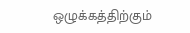ஒழுக்கத்திற்கும்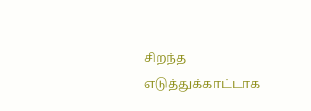சிறந்த எடுத்துக்காட்டாக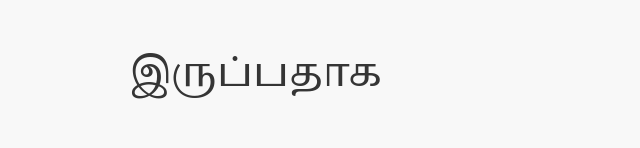இருப்பதாக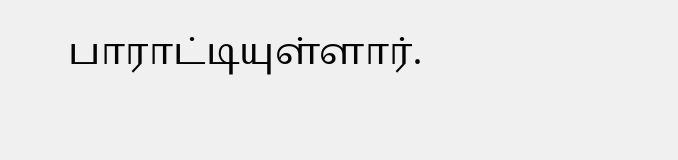பாராட்டியுள்ளார்.